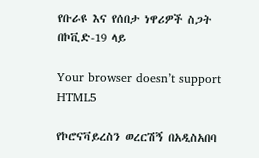የቡራዩ እና የሰበታ ነዋሪዎች ስጋት በኮቪድ-19 ላይ

Your browser doesn’t support HTML5

የኮሮናቫይረስን ወረርሽኝ በአዲስአበባ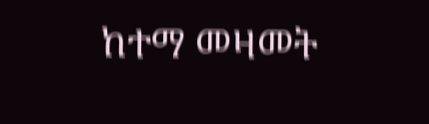ከተማ መዛመት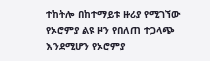ተከትሎ በከተማይቱ ዙሪያ የሚገኘው የኦሮምያ ልዩ ዞን የበለጠ ተጋላጭ እንደሚሆን የኦሮምያ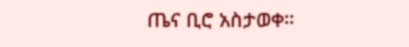ጤና ቢሮ አስታወቀ።